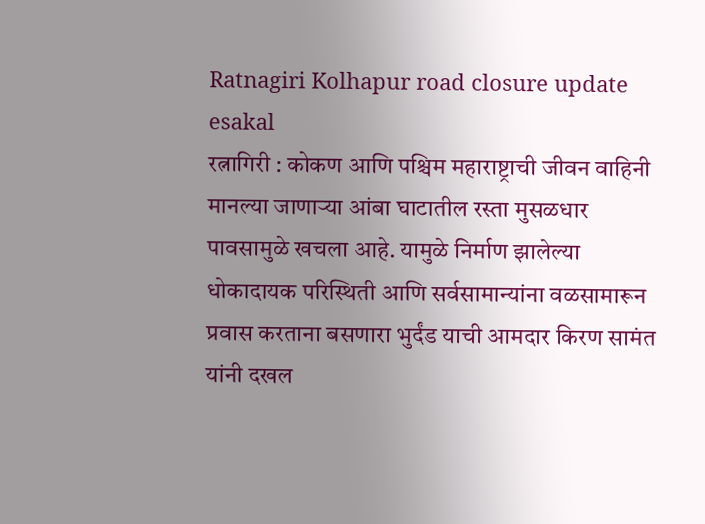Ratnagiri Kolhapur road closure update
esakal
रत्नागिरी : कोकण आणि पश्चिम महाराष्ट्राची जीवन वाहिनी मानल्या जाणाऱ्या आंबा घाटातील रस्ता मुसळधार पावसामुळे खचला आहे. यामुळे निर्माण झालेल्या धोकादायक परिस्थिती आणि सर्वसामान्यांना वळसामारून प्रवास करताना बसणारा भुर्दंड याची आमदार किरण सामंत यांनी दखल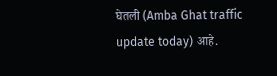घेतली (Amba Ghat traffic update today) आहे.